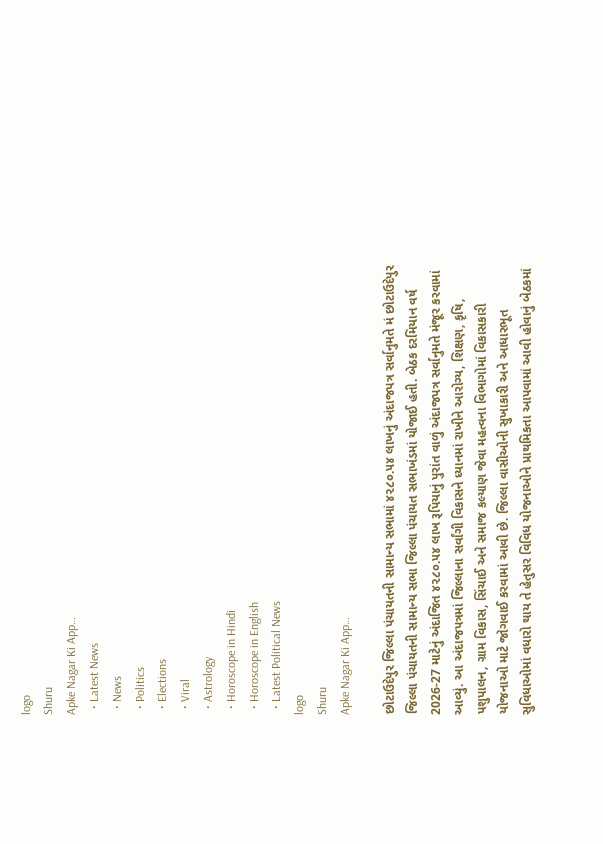logo
Shuru
Apke Nagar Ki App…
  • Latest News
  • News
  • Politics
  • Elections
  • Viral
  • Astrology
  • Horoscope in Hindi
  • Horoscope in English
  • Latest Political News
logo
Shuru
Apke Nagar Ki App…

છોટાઉદેપુર જિલ્લા પંચાયતની સામાન્ય સભામાં ૪૨૮૦.૫૪ લાખનું અંદાજપત્ર સર્વાનુમતે મં છોટાઉદેપુર જિલ્લા પંચાયતની સામાન્ય સભા જિલ્લા પંચાયત સભાખંડમાં યોજાઈ હતી. બેઠક દરમિયાન વર્ષ 2026-27 માટેનું અંદાજિત ૪૨૮૦.૫૪ લાખ રૂપિયાનું પુરાંત વાળું અંદાજપત્ર સર્વાનુમતે મંજૂર કરવામાં આવ્યું. આ અંદાજપત્રમાં જિલ્લાના સર્વાંગી વિકાસને ધ્યાનમાં રાખીને આરોગ્ય, શિક્ષણ, કૃષિ, પશુપાલન, ગ્રામ વિકાસ, સિંચાઈ અને સમાજ કલ્યાણ જેવા મહત્વના વિભાગોમાં વિકાસકારી યોજનાઓ માટે જોગવાઈ કરવામાં આવી છે. જિલ્લા વાસીઓની સુખાકારી અને આધારભૂત સુવિધાઓમાં વધારો થાય તે હેતુસર વિવિધ યોજનાઓને પ્રાથમિકતા આપવામાં આવી હોવાનું બેઠકમાં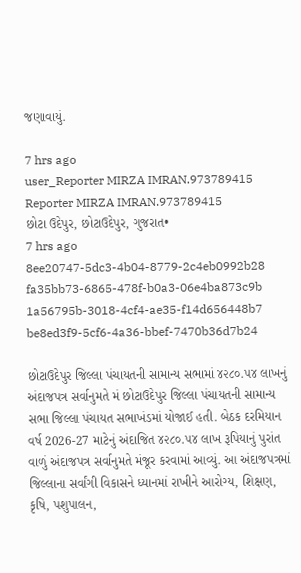જણાવાયું.

7 hrs ago
user_Reporter MIRZA IMRAN.973789415
Reporter MIRZA IMRAN.973789415
છોટા ઉદેપુર, છોટાઉદેપુર, ગુજરાત•
7 hrs ago
8ee20747-5dc3-4b04-8779-2c4eb0992b28
fa35bb73-6865-478f-b0a3-06e4ba873c9b
1a56795b-3018-4cf4-ae35-f14d656448b7
be8ed3f9-5cf6-4a36-bbef-7470b36d7b24

છોટાઉદેપુર જિલ્લા પંચાયતની સામાન્ય સભામાં ૪૨૮૦.૫૪ લાખનું અંદાજપત્ર સર્વાનુમતે મં છોટાઉદેપુર જિલ્લા પંચાયતની સામાન્ય સભા જિલ્લા પંચાયત સભાખંડમાં યોજાઈ હતી. બેઠક દરમિયાન વર્ષ 2026-27 માટેનું અંદાજિત ૪૨૮૦.૫૪ લાખ રૂપિયાનું પુરાંત વાળું અંદાજપત્ર સર્વાનુમતે મંજૂર કરવામાં આવ્યું. આ અંદાજપત્રમાં જિલ્લાના સર્વાંગી વિકાસને ધ્યાનમાં રાખીને આરોગ્ય, શિક્ષણ, કૃષિ, પશુપાલન,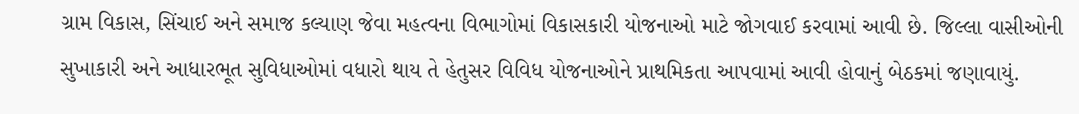ગ્રામ વિકાસ, સિંચાઈ અને સમાજ કલ્યાણ જેવા મહત્વના વિભાગોમાં વિકાસકારી યોજનાઓ માટે જોગવાઈ કરવામાં આવી છે. જિલ્લા વાસીઓની સુખાકારી અને આધારભૂત સુવિધાઓમાં વધારો થાય તે હેતુસર વિવિધ યોજનાઓને પ્રાથમિકતા આપવામાં આવી હોવાનું બેઠકમાં જણાવાયું.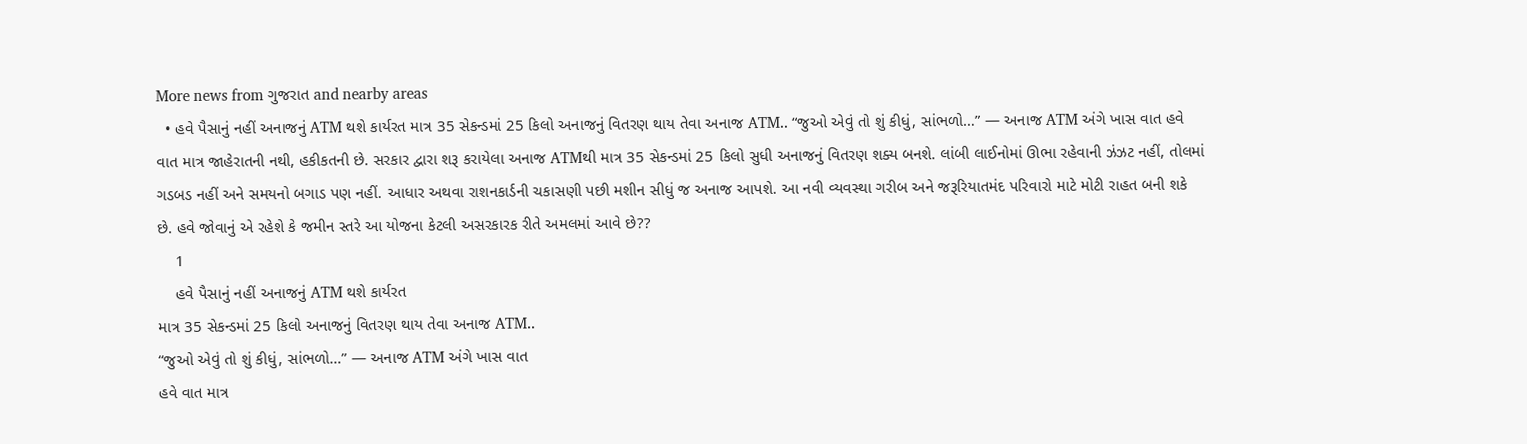More news from ગુજરાત and nearby areas
  • હવે પૈસાનું નહીં અનાજનું ATM થશે કાર્યરત માત્ર 35 સેકન્ડમાં 25 કિલો અનાજનું વિતરણ થાય તેવા અનાજ ATM.. “જુઓ એવું તો શું કીધું, સાંભળો…” — અનાજ ATM અંગે ખાસ વાત હવે વાત માત્ર જાહેરાતની નથી, હકીકતની છે. સરકાર દ્વારા શરૂ કરાયેલા અનાજ ATMથી માત્ર 35 સેકન્ડમાં 25 કિલો સુધી અનાજનું વિતરણ શક્ય બનશે. લાંબી લાઈનોમાં ઊભા રહેવાની ઝંઝટ નહીં, તોલમાં ગડબડ નહીં અને સમયનો બગાડ પણ નહીં. આધાર અથવા રાશનકાર્ડની ચકાસણી પછી મશીન સીધું જ અનાજ આપશે. આ નવી વ્યવસ્થા ગરીબ અને જરૂરિયાતમંદ પરિવારો માટે મોટી રાહત બની શકે છે. હવે જોવાનું એ રહેશે કે જમીન સ્તરે આ યોજના કેટલી અસરકારક રીતે અમલમાં આવે છે??
    1
    હવે પૈસાનું નહીં અનાજનું ATM થશે કાર્યરત
માત્ર 35 સેકન્ડમાં 25 કિલો અનાજનું વિતરણ થાય તેવા અનાજ ATM..
“જુઓ એવું તો શું કીધું, સાંભળો…” — અનાજ ATM અંગે ખાસ વાત
હવે વાત માત્ર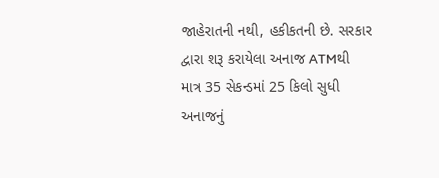જાહેરાતની નથી, હકીકતની છે. સરકાર દ્વારા શરૂ કરાયેલા અનાજ ATMથી માત્ર 35 સેકન્ડમાં 25 કિલો સુધી અનાજનું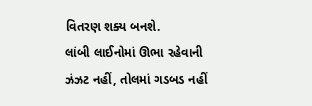વિતરણ શક્ય બનશે.
લાંબી લાઈનોમાં ઊભા રહેવાની ઝંઝટ નહીં, તોલમાં ગડબડ નહીં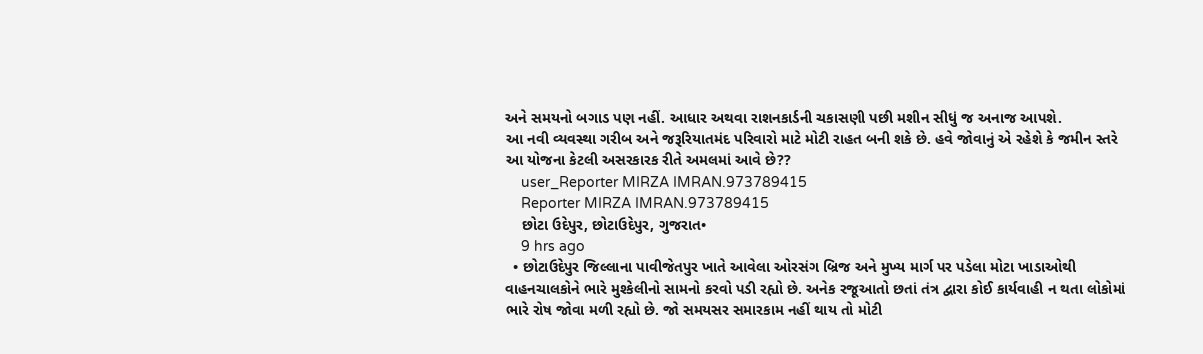અને સમયનો બગાડ પણ નહીં. આધાર અથવા રાશનકાર્ડની ચકાસણી પછી મશીન સીધું જ અનાજ આપશે.
આ નવી વ્યવસ્થા ગરીબ અને જરૂરિયાતમંદ પરિવારો માટે મોટી રાહત બની શકે છે. હવે જોવાનું એ રહેશે કે જમીન સ્તરે આ યોજના કેટલી અસરકારક રીતે અમલમાં આવે છે??
    user_Reporter MIRZA IMRAN.973789415
    Reporter MIRZA IMRAN.973789415
    છોટા ઉદેપુર, છોટાઉદેપુર, ગુજરાત•
    9 hrs ago
  • છોટાઉદેપુર જિલ્લાના પાવીજેતપુર ખાતે આવેલા ઓરસંગ બ્રિજ અને મુખ્ય માર્ગ પર પડેલા મોટા ખાડાઓથી વાહનચાલકોને ભારે મુશ્કેલીનો સામનો કરવો પડી રહ્યો છે. અનેક રજૂઆતો છતાં તંત્ર દ્વારા કોઈ કાર્યવાહી ન થતા લોકોમાં ભારે રોષ જોવા મળી રહ્યો છે. જો સમયસર સમારકામ નહીં થાય તો મોટી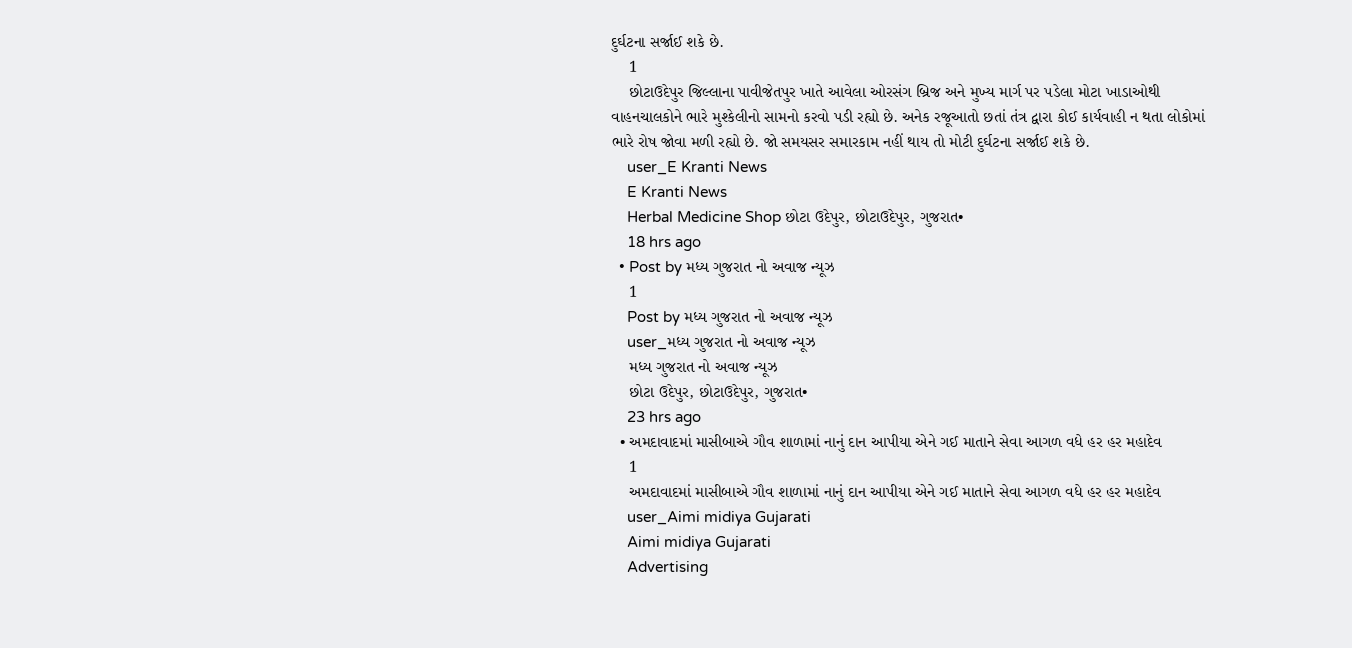દુર્ઘટના સર્જાઈ શકે છે.
    1
    છોટાઉદેપુર જિલ્લાના પાવીજેતપુર ખાતે આવેલા ઓરસંગ બ્રિજ અને મુખ્ય માર્ગ પર પડેલા મોટા ખાડાઓથી વાહનચાલકોને ભારે મુશ્કેલીનો સામનો કરવો પડી રહ્યો છે. અનેક રજૂઆતો છતાં તંત્ર દ્વારા કોઈ કાર્યવાહી ન થતા લોકોમાં ભારે રોષ જોવા મળી રહ્યો છે. જો સમયસર સમારકામ નહીં થાય તો મોટી દુર્ઘટના સર્જાઈ શકે છે.
    user_E Kranti News
    E Kranti News
    Herbal Medicine Shop છોટા ઉદેપુર, છોટાઉદેપુર, ગુજરાત•
    18 hrs ago
  • Post by મધ્ય ગુજરાત નો અવાજ ન્યૂઝ
    1
    Post by મધ્ય ગુજરાત નો અવાજ ન્યૂઝ
    user_મધ્ય ગુજરાત નો અવાજ ન્યૂઝ
    મધ્ય ગુજરાત નો અવાજ ન્યૂઝ
    છોટા ઉદેપુર, છોટાઉદેપુર, ગુજરાત•
    23 hrs ago
  • અમદાવાદમાં માસીબાએ ગૌવ શાળામાં નાનું દાન આપીયા એને ગઈ માતાને સેવા આગળ વધે હર હર મહાદેવ
    1
    અમદાવાદમાં માસીબાએ ગૌવ શાળામાં નાનું દાન આપીયા એને ગઈ માતાને સેવા આગળ વધે હર હર મહાદેવ
    user_Aimi midiya Gujarati
    Aimi midiya Gujarati
    Advertising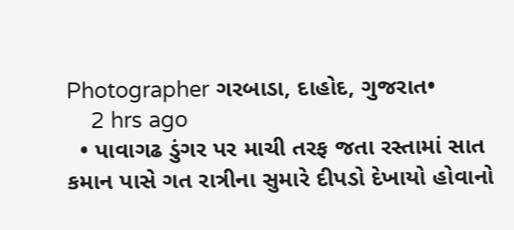Photographer ગરબાડા, દાહોદ, ગુજરાત•
    2 hrs ago
  • પાવાગઢ ડુંગર પર માચી તરફ જતા રસ્તામાં સાત કમાન પાસે ગત રાત્રીના સુમારે દીપડો દેખાયો હોવાનો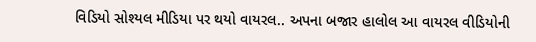વિડિયો સોશ્યલ મીડિયા પર થયો વાયરલ.. અપના બજાર હાલોલ આ વાયરલ વીડિયોની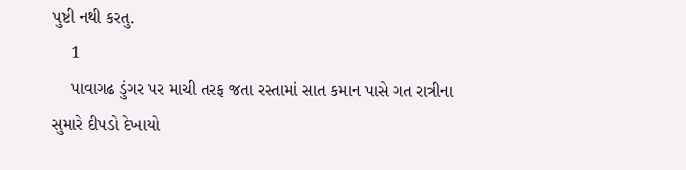પુષ્ટી નથી કરતુ.
    1
    પાવાગઢ ડુંગર પર માચી તરફ જતા રસ્તામાં સાત કમાન પાસે ગત રાત્રીના સુમારે દીપડો દેખાયો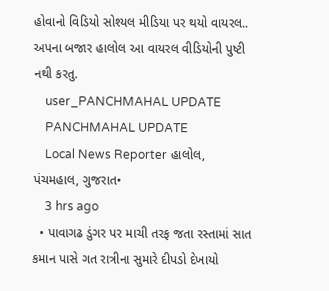હોવાનો વિડિયો સોશ્યલ મીડિયા પર થયો વાયરલ..
અપના બજાર હાલોલ આ વાયરલ વીડિયોની પુષ્ટી નથી કરતુ.
    user_PANCHMAHAL UPDATE
    PANCHMAHAL UPDATE
    Local News Reporter હાલોલ, પંચમહાલ, ગુજરાત•
    3 hrs ago
  • પાવાગઢ ડુંગર પર માચી તરફ જતા રસ્તામાં સાત કમાન પાસે ગત રાત્રીના સુમારે દીપડો દેખાયો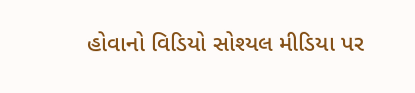હોવાનો વિડિયો સોશ્યલ મીડિયા પર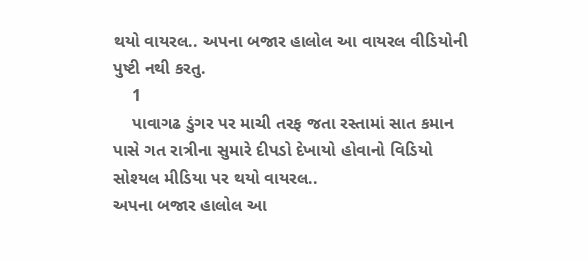થયો વાયરલ.. અપના બજાર હાલોલ આ વાયરલ વીડિયોની પુષ્ટી નથી કરતુ.
    1
    પાવાગઢ ડુંગર પર માચી તરફ જતા રસ્તામાં સાત કમાન પાસે ગત રાત્રીના સુમારે દીપડો દેખાયો હોવાનો વિડિયો સોશ્યલ મીડિયા પર થયો વાયરલ..
અપના બજાર હાલોલ આ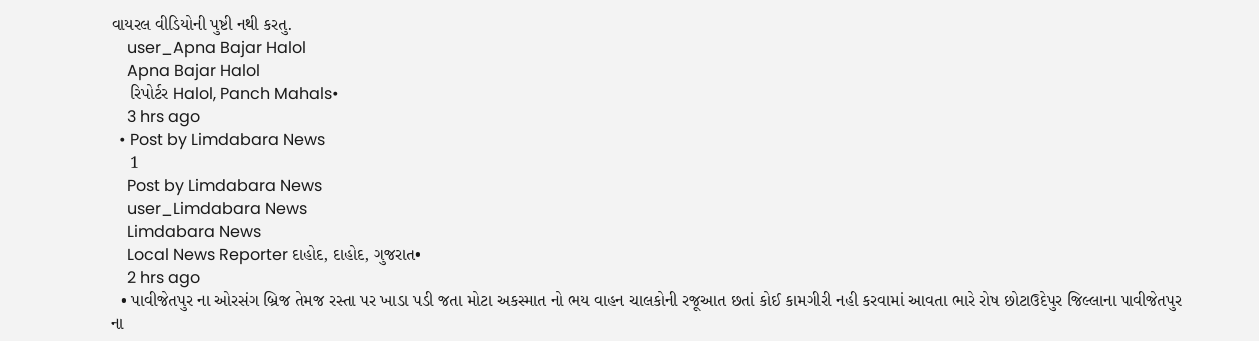વાયરલ વીડિયોની પુષ્ટી નથી કરતુ.
    user_Apna Bajar Halol
    Apna Bajar Halol
    રિપોર્ટર Halol, Panch Mahals•
    3 hrs ago
  • Post by Limdabara News
    1
    Post by Limdabara News
    user_Limdabara News
    Limdabara News
    Local News Reporter દાહોદ, દાહોદ, ગુજરાત•
    2 hrs ago
  • પાવીજેતપુર ના ઓરસંગ બ્રિજ તેમજ રસ્તા પર ખાડા પડી જતા મોટા અકસ્માત નો ભય વાહન ચાલકોની રજૂઆત છતાં કોઈ કામગીરી નહી કરવામાં આવતા ભારે રોષ છોટાઉદેપુર જિલ્લાના પાવીજેતપુર ના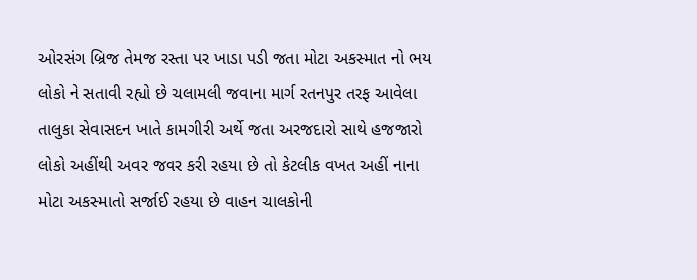ઓરસંગ બ્રિજ તેમજ રસ્તા પર ખાડા પડી જતા મોટા અકસ્માત નો ભય લોકો ને સતાવી રહ્યો છે ચલામલી જવાના માર્ગ રતનપુર તરફ આવેલા તાલુકા સેવાસદન ખાતે કામગીરી અર્થે જતા અરજદારો સાથે હજજારો લોકો અહીંથી અવર જવર કરી રહયા છે તો કેટલીક વખત અહીં નાના મોટા અકસ્માતો સર્જાઈ રહયા છે વાહન ચાલકોની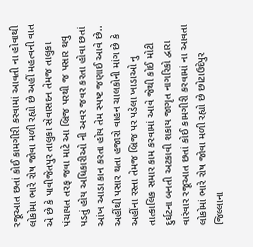રજૂઆત છતાં કોઈ કામગીરી કરવામાં આવતી ના હોવાથી લોકોમા ભારે રોષ જોવા મળી રહ્યો છે અહીં મહત્વની વાત એ છે કે પાવીજેતપુર તાલુકા સેવાસદન તેમજ તાલુકા પંચાયત તરફ જવા માટે આ બ્રિજ પરથી જ પસાર થવુ પડતું હોય અધિકારીઓ ની અવર જવર કરતા હોવા છતાં આંખ આડા કાન કરતા હોય તેમ સ્પષ્ટ જણાઈ આવે છે.. અહીંથી પસાર થતા હજારો વાહન ચાલકોની માંગ છે કે અહીંના રસ્તા તેમજ બ્રિજ પર પડેલા ખાડાઓ નુ તાત્કાલિક સમાર કામ કરવામાં આવે જેથી કોઈ મોટી દુર્ઘટના બનતી અટકાવી શકાય જાગૃત નાગરિકો દ્વારા વારંવાર રજૂઆત છતાં કોઈ કામગીરી કરવામાં ના આવતા લોકોમાં ભારે રોષ જોવા મળી રહ્યો છે છોટાઉદેપુર જિલ્લાના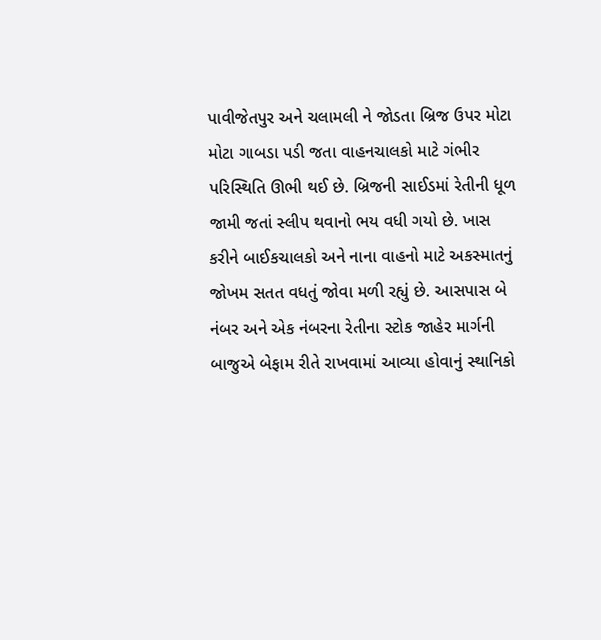પાવીજેતપુર અને ચલામલી ને જોડતા બ્રિજ ઉપર મોટા મોટા ગાબડા પડી જતા વાહનચાલકો માટે ગંભીર પરિસ્થિતિ ઊભી થઈ છે. બ્રિજની સાઈડમાં રેતીની ધૂળ જામી જતાં સ્લીપ થવાનો ભય વધી ગયો છે. ખાસ કરીને બાઈકચાલકો અને નાના વાહનો માટે અકસ્માતનું જોખમ સતત વધતું જોવા મળી રહ્યું છે. આસપાસ બે નંબર અને એક નંબરના રેતીના સ્ટોક જાહેર માર્ગની બાજુએ બેફામ રીતે રાખવામાં આવ્યા હોવાનું સ્થાનિકો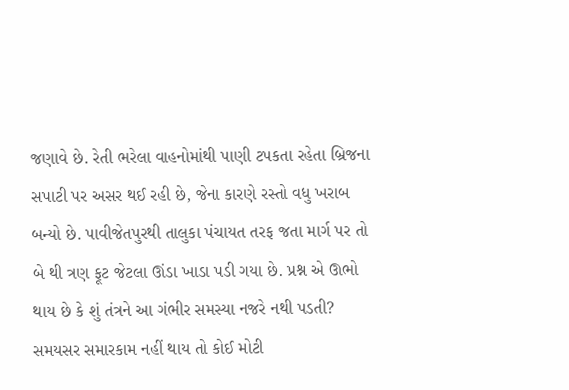જણાવે છે. રેતી ભરેલા વાહનોમાંથી પાણી ટપકતા રહેતા બ્રિજના સપાટી પર અસર થઈ રહી છે, જેના કારણે રસ્તો વધુ ખરાબ બન્યો છે. પાવીજેતપુરથી તાલુકા પંચાયત તરફ જતા માર્ગ પર તો બે થી ત્રણ ફૂટ જેટલા ઊંડા ખાડા પડી ગયા છે. પ્રશ્ન એ ઊભો થાય છે કે શું તંત્રને આ ગંભીર સમસ્યા નજરે નથી પડતી? સમયસર સમારકામ નહીં થાય તો કોઈ મોટી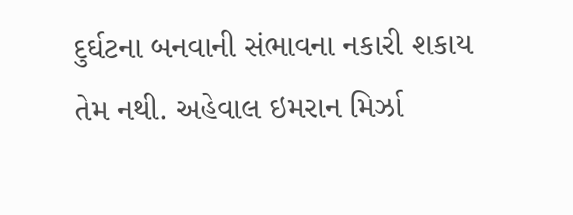દુર્ઘટના બનવાની સંભાવના નકારી શકાય તેમ નથી. અહેવાલ ઇમરાન મિર્ઝા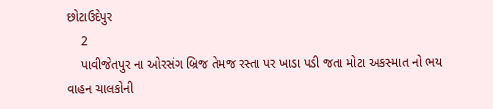છોટાઉદેપુર
    2
    પાવીજેતપુર ના ઓરસંગ બ્રિજ તેમજ રસ્તા પર ખાડા પડી જતા મોટા અકસ્માત નો ભય
વાહન ચાલકોની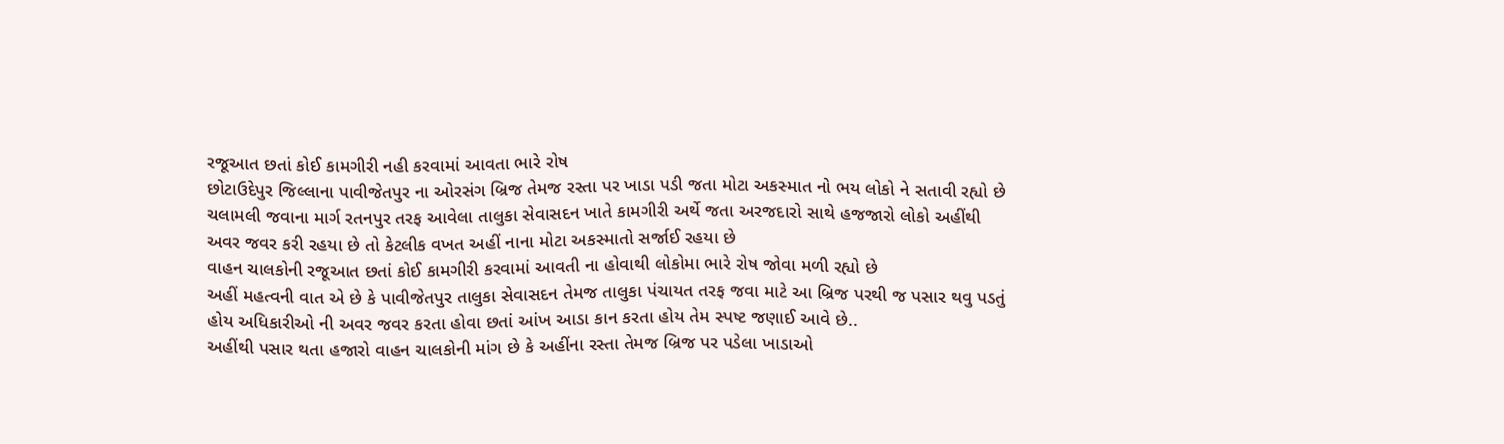રજૂઆત છતાં કોઈ કામગીરી નહી કરવામાં આવતા ભારે રોષ
છોટાઉદેપુર જિલ્લાના પાવીજેતપુર ના ઓરસંગ બ્રિજ તેમજ રસ્તા પર ખાડા પડી જતા મોટા અકસ્માત નો ભય લોકો ને સતાવી રહ્યો છે ચલામલી જવાના માર્ગ રતનપુર તરફ આવેલા તાલુકા સેવાસદન ખાતે કામગીરી અર્થે જતા અરજદારો સાથે હજજારો લોકો અહીંથી અવર જવર કરી રહયા છે તો કેટલીક વખત અહીં નાના મોટા અકસ્માતો સર્જાઈ રહયા છે
વાહન ચાલકોની રજૂઆત છતાં કોઈ કામગીરી કરવામાં આવતી ના હોવાથી લોકોમા ભારે રોષ જોવા મળી રહ્યો છે
અહીં મહત્વની વાત એ છે કે પાવીજેતપુર તાલુકા સેવાસદન તેમજ તાલુકા પંચાયત તરફ જવા માટે આ બ્રિજ પરથી જ પસાર થવુ પડતું હોય અધિકારીઓ ની અવર જવર કરતા હોવા છતાં આંખ આડા કાન કરતા હોય તેમ સ્પષ્ટ જણાઈ આવે છે..
અહીંથી પસાર થતા હજારો વાહન ચાલકોની માંગ છે કે અહીંના રસ્તા તેમજ બ્રિજ પર પડેલા ખાડાઓ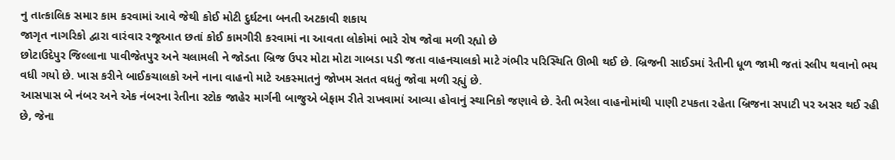નુ તાત્કાલિક સમાર કામ કરવામાં આવે જેથી કોઈ મોટી દુર્ઘટના બનતી અટકાવી શકાય
જાગૃત નાગરિકો દ્વારા વારંવાર રજૂઆત છતાં કોઈ કામગીરી કરવામાં ના આવતા લોકોમાં ભારે રોષ જોવા મળી રહ્યો છે
છોટાઉદેપુર જિલ્લાના પાવીજેતપુર અને ચલામલી ને જોડતા બ્રિજ ઉપર મોટા મોટા ગાબડા પડી જતા વાહનચાલકો માટે ગંભીર પરિસ્થિતિ ઊભી થઈ છે. બ્રિજની સાઈડમાં રેતીની ધૂળ જામી જતાં સ્લીપ થવાનો ભય વધી ગયો છે. ખાસ કરીને બાઈકચાલકો અને નાના વાહનો માટે અકસ્માતનું જોખમ સતત વધતું જોવા મળી રહ્યું છે.
આસપાસ બે નંબર અને એક નંબરના રેતીના સ્ટોક જાહેર માર્ગની બાજુએ બેફામ રીતે રાખવામાં આવ્યા હોવાનું સ્થાનિકો જણાવે છે. રેતી ભરેલા વાહનોમાંથી પાણી ટપકતા રહેતા બ્રિજના સપાટી પર અસર થઈ રહી છે, જેના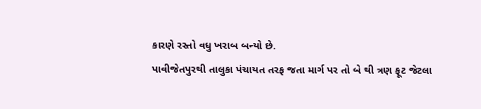કારણે રસ્તો વધુ ખરાબ બન્યો છે.
પાવીજેતપુરથી તાલુકા પંચાયત તરફ જતા માર્ગ પર તો બે થી ત્રણ ફૂટ જેટલા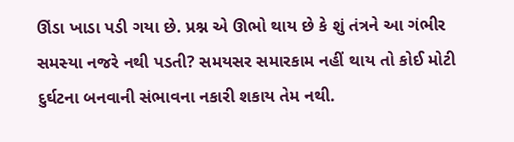ઊંડા ખાડા પડી ગયા છે. પ્રશ્ન એ ઊભો થાય છે કે શું તંત્રને આ ગંભીર સમસ્યા નજરે નથી પડતી? સમયસર સમારકામ નહીં થાય તો કોઈ મોટી દુર્ઘટના બનવાની સંભાવના નકારી શકાય તેમ નથી.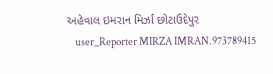અહેવાલ ઇમરાન મિર્ઝા છોટાઉદેપુર
    user_Reporter MIRZA IMRAN.973789415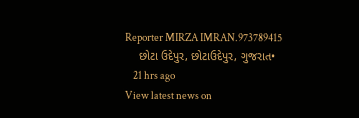Reporter MIRZA IMRAN.973789415
    છોટા ઉદેપુર, છોટાઉદેપુર, ગુજરાત•
    21 hrs ago
View latest news on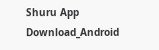Shuru App
Download_Android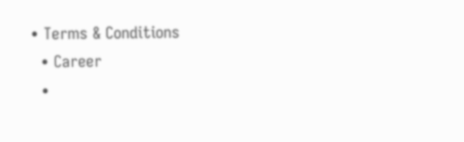• Terms & Conditions
  • Career
  •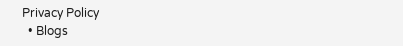Privacy Policy
  • Blogs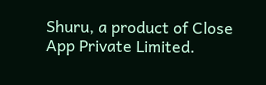Shuru, a product of Close App Private Limited.